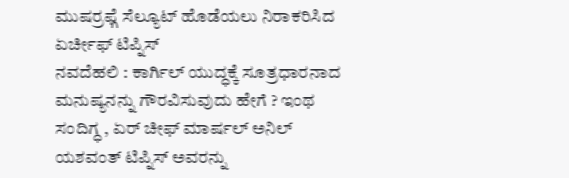ಮುಷರ್ರಫ್ಗೆ ಸೆಲ್ಯೂಟ್ ಹೊಡೆಯಲು ನಿರಾಕರಿಸಿದ ಏರ್ಚೀಫ್ ಟಿಪ್ನಿಸ್
ನವದೆಹಲಿ : ಕಾರ್ಗಿಲ್ ಯುದ್ಧಕ್ಕೆ ಸೂತ್ರಧಾರನಾದ ಮನುಷ್ಯನನ್ನು ಗೌರವಿಸುವುದು ಹೇಗೆ ? ಇಂಥ ಸಂದಿಗ್ಧ , ಏರ್ ಚೀಫ್ ಮಾರ್ಷಲ್ ಅನಿಲ್ ಯಶವಂತ್ ಟಿಪ್ನಿಸ್ ಅವರನ್ನು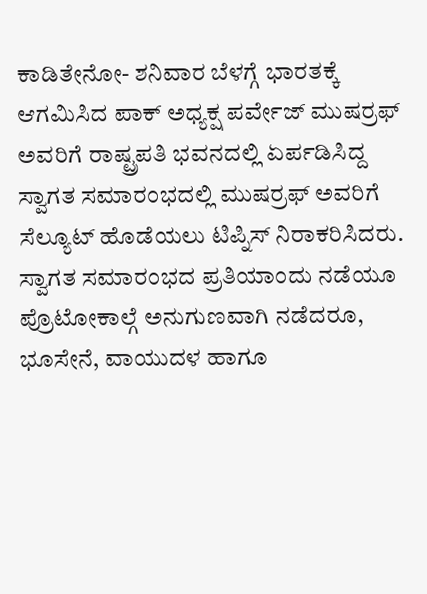ಕಾಡಿತೇನೋ- ಶನಿವಾರ ಬೆಳಗ್ಗೆ ಭಾರತಕ್ಕೆ ಆಗಮಿಸಿದ ಪಾಕ್ ಅಧ್ಯಕ್ಷ ಪರ್ವೇಜ್ ಮುಷರ್ರಫ್ ಅವರಿಗೆ ರಾಷ್ಟ್ರಪತಿ ಭವನದಲ್ಲಿ ಏರ್ಪಡಿಸಿದ್ದ ಸ್ವಾಗತ ಸಮಾರಂಭದಲ್ಲಿ ಮುಷರ್ರಫ್ ಅವರಿಗೆ ಸೆಲ್ಯೂಟ್ ಹೊಡೆಯಲು ಟಿಪ್ನಿಸ್ ನಿರಾಕರಿಸಿದರು.
ಸ್ವಾಗತ ಸಮಾರಂಭದ ಪ್ರತಿಯಾಂದು ನಡೆಯೂ ಪ್ರೊಟೋಕಾಲ್ಗೆ ಅನುಗುಣವಾಗಿ ನಡೆದರೂ, ಭೂಸೇನೆ, ವಾಯುದಳ ಹಾಗೂ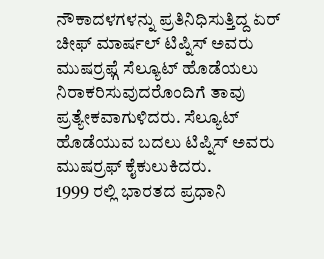ನೌಕಾದಳಗಳನ್ನು ಪ್ರತಿನಿಧಿಸುತ್ತಿದ್ದ ಏರ್ ಚೀಫ್ ಮಾರ್ಷಲ್ ಟಿಪ್ನಿಸ್ ಅವರು ಮುಷರ್ರಫ್ಗೆ ಸೆಲ್ಯೂಟ್ ಹೊಡೆಯಲು ನಿರಾಕರಿಸುವುದರೊಂದಿಗೆ ತಾವು ಪ್ರತ್ಯೇಕವಾಗುಳಿದರು. ಸೆಲ್ಯೂಟ್ ಹೊಡೆಯುವ ಬದಲು ಟಿಪ್ನಿಸ್ ಅವರು ಮುಷರ್ರಫ್ ಕೈಕುಲುಕಿದರು.
1999 ರಲ್ಲಿ ಭಾರತದ ಪ್ರಧಾನಿ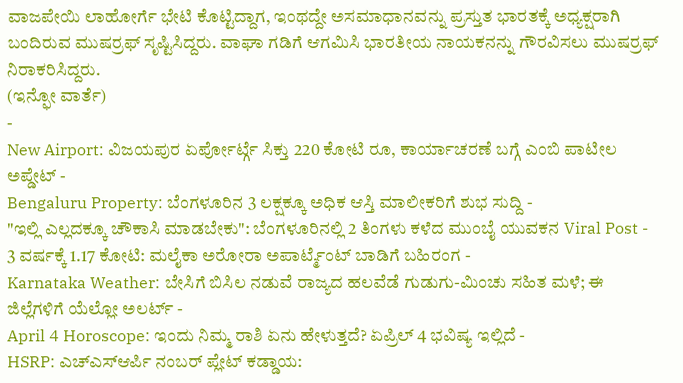ವಾಜಪೇಯಿ ಲಾಹೋರ್ಗೆ ಭೇಟಿ ಕೊಟ್ಟಿದ್ದಾಗ, ಇಂಥದ್ದೇ ಅಸಮಾಧಾನವನ್ನು ಪ್ರಸ್ತುತ ಭಾರತಕ್ಕೆ ಅಧ್ಯಕ್ಷರಾಗಿ ಬಂದಿರುವ ಮುಷರ್ರಫ್ ಸೃಷ್ಟಿಸಿದ್ದರು. ವಾಘಾ ಗಡಿಗೆ ಆಗಮಿಸಿ ಭಾರತೀಯ ನಾಯಕನನ್ನು ಗೌರವಿಸಲು ಮುಷರ್ರಫ್ ನಿರಾಕರಿಸಿದ್ದರು.
(ಇನ್ಫೋ ವಾರ್ತೆ)
-
New Airport: ವಿಜಯಪುರ ಏರ್ಪೋರ್ಟ್ಗೆ ಸಿಕ್ತು 220 ಕೋಟಿ ರೂ, ಕಾರ್ಯಾಚರಣೆ ಬಗ್ಗೆ ಎಂಬಿ ಪಾಟೀಲ ಅಪ್ಡೇಟ್ -
Bengaluru Property: ಬೆಂಗಳೂರಿನ 3 ಲಕ್ಷಕ್ಕೂ ಅಧಿಕ ಆಸ್ತಿ ಮಾಲೀಕರಿಗೆ ಶುಭ ಸುದ್ದಿ -
"ಇಲ್ಲಿ ಎಲ್ಲದಕ್ಕೂ ಚೌಕಾಸಿ ಮಾಡಬೇಕು": ಬೆಂಗಳೂರಿನಲ್ಲಿ 2 ತಿಂಗಳು ಕಳೆದ ಮುಂಬೈ ಯುವಕನ Viral Post -
3 ವರ್ಷಕ್ಕೆ 1.17 ಕೋಟಿ: ಮಲೈಕಾ ಅರೋರಾ ಅಪಾರ್ಟ್ಮೆಂಟ್ ಬಾಡಿಗೆ ಬಹಿರಂಗ -
Karnataka Weather: ಬೇಸಿಗೆ ಬಿಸಿಲ ನಡುವೆ ರಾಜ್ಯದ ಹಲವೆಡೆ ಗುಡುಗು-ಮಿಂಚು ಸಹಿತ ಮಳೆ; ಈ ಜಿಲ್ಲೆಗಳಿಗೆ ಯೆಲ್ಲೋ ಅಲರ್ಟ್ -
April 4 Horoscope: ಇಂದು ನಿಮ್ಮ ರಾಶಿ ಏನು ಹೇಳುತ್ತದೆ? ಏಪ್ರಿಲ್ 4 ಭವಿಷ್ಯ ಇಲ್ಲಿದೆ -
HSRP: ಎಚ್ಎಸ್ಆರ್ಪಿ ನಂಬರ್ ಪ್ಲೇಟ್ ಕಡ್ಡಾಯ: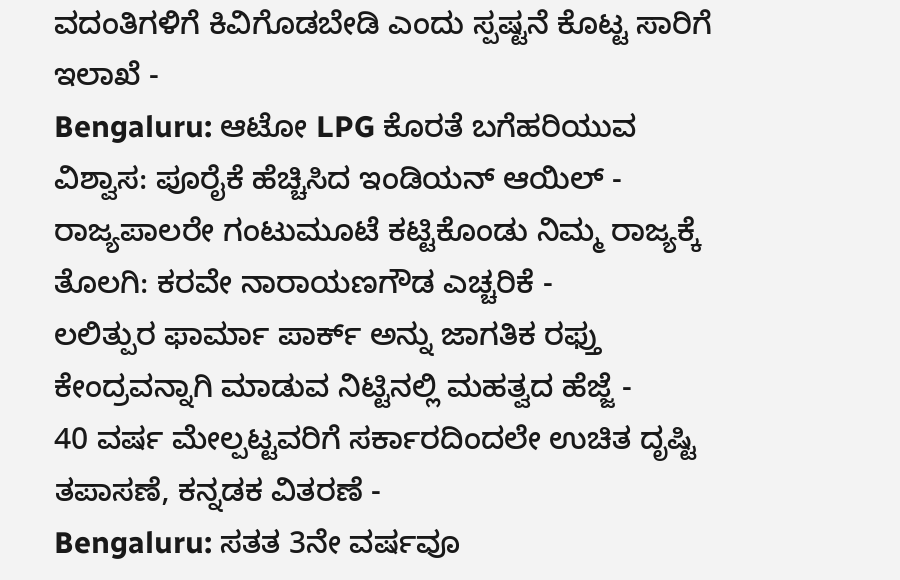ವದಂತಿಗಳಿಗೆ ಕಿವಿಗೊಡಬೇಡಿ ಎಂದು ಸ್ಪಷ್ಟನೆ ಕೊಟ್ಟ ಸಾರಿಗೆ ಇಲಾಖೆ -
Bengaluru: ಆಟೋ LPG ಕೊರತೆ ಬಗೆಹರಿಯುವ ವಿಶ್ವಾಸ: ಪೂರೈಕೆ ಹೆಚ್ಚಿಸಿದ ಇಂಡಿಯನ್ ಆಯಿಲ್ -
ರಾಜ್ಯಪಾಲರೇ ಗಂಟುಮೂಟೆ ಕಟ್ಟಿಕೊಂಡು ನಿಮ್ಮ ರಾಜ್ಯಕ್ಕೆ ತೊಲಗಿ: ಕರವೇ ನಾರಾಯಣಗೌಡ ಎಚ್ಚರಿಕೆ -
ಲಲಿತ್ಪುರ ಫಾರ್ಮಾ ಪಾರ್ಕ್ ಅನ್ನು ಜಾಗತಿಕ ರಫ್ತು ಕೇಂದ್ರವನ್ನಾಗಿ ಮಾಡುವ ನಿಟ್ಟಿನಲ್ಲಿ ಮಹತ್ವದ ಹೆಜ್ಜೆ -
40 ವರ್ಷ ಮೇಲ್ಪಟ್ಟವರಿಗೆ ಸರ್ಕಾರದಿಂದಲೇ ಉಚಿತ ದೃಷ್ಟಿ ತಪಾಸಣೆ, ಕನ್ನಡಕ ವಿತರಣೆ -
Bengaluru: ಸತತ 3ನೇ ವರ್ಷವೂ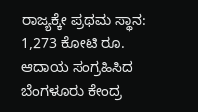ರಾಜ್ಯಕ್ಕೇ ಪ್ರಥಮ ಸ್ಥಾನ: 1,273 ಕೋಟಿ ರೂ. ಆದಾಯ ಸಂಗ್ರಹಿಸಿದ ಬೆಂಗಳೂರು ಕೇಂದ್ರ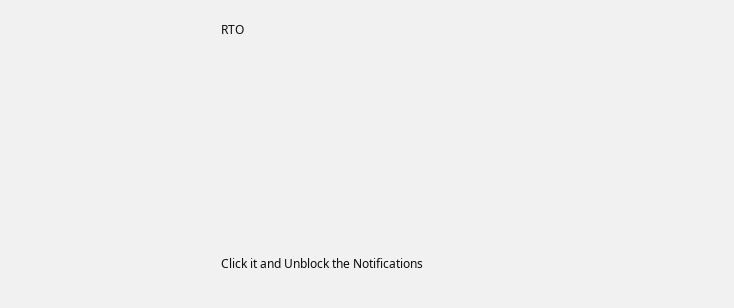RTO












Click it and Unblock the Notifications